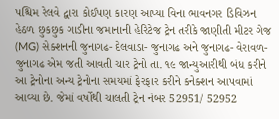પશ્ચિમ રેલવે દ્વારા કોઈપણ કારણ આપ્યા વિના ભાવનગર ડિવિઝન હેઠળ છુકછુક ગાડીના જમાનાની હેરિટેજ ટ્રેન તરીકે જાણીતી મીટર ગેજ (MG) સેક્શનની જુનાગઢ- દેલવાડા- જુનાગઢ અને જુનાગઢ- વેરાવળ- જુનાગઢ એમ જતી આવતી ચાર ટ્રેનો તા. ૧૯ જાન્યુઆરીથી બંધ કરીને આ ટ્રેનોના અન્ય ટ્રેનોના સમયમાં ફેરફાર કરીને કનેક્શન આપવામાં આવ્યા છે. જેમાં વર્ષોથી ચાલતી ટ્રેન નંબર 52951/ 52952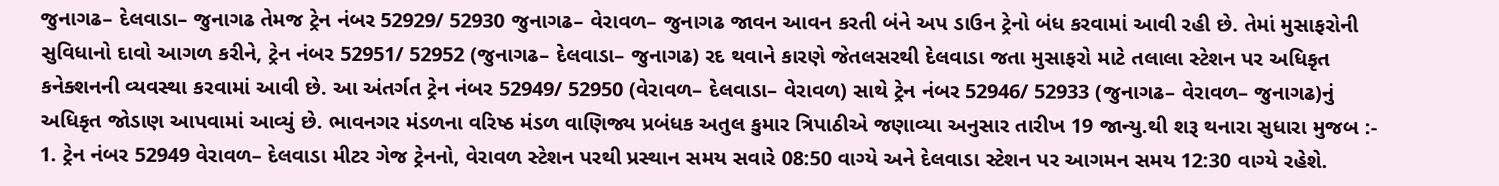જુનાગઢ– દેલવાડા– જુનાગઢ તેમજ ટ્રેન નંબર 52929/ 52930 જુનાગઢ– વેરાવળ– જુનાગઢ જાવન આવન કરતી બંને અપ ડાઉન ટ્રેનો બંધ કરવામાં આવી રહી છે. તેમાં મુસાફરોની સુવિધાનો દાવો આગળ કરીને, ટ્રેન નંબર 52951/ 52952 (જુનાગઢ– દેલવાડા– જુનાગઢ) રદ થવાને કારણે જેતલસરથી દેલવાડા જતા મુસાફરો માટે તલાલા સ્ટેશન પર અધિકૃત કનેક્શનની વ્યવસ્થા કરવામાં આવી છે. આ અંતર્ગત ટ્રેન નંબર 52949/ 52950 (વેરાવળ– દેલવાડા– વેરાવળ) સાથે ટ્રેન નંબર 52946/ 52933 (જુનાગઢ– વેરાવળ– જુનાગઢ)નું અધિકૃત જોડાણ આપવામાં આવ્યું છે. ભાવનગર મંડળના વરિષ્ઠ મંડળ વાણિજ્ય પ્રબંધક અતુલ કુમાર ત્રિપાઠીએ જણાવ્યા અનુસાર તારીખ 19 જાન્યુ.થી શરૂ થનારા સુધારા મુજબ :- 1. ટ્રેન નંબર 52949 વેરાવળ– દેલવાડા મીટર ગેજ ટ્રેનનો, વેરાવળ સ્ટેશન પરથી પ્રસ્થાન સમય સવારે 08:50 વાગ્યે અને દેલવાડા સ્ટેશન પર આગમન સમય 12:30 વાગ્યે રહેશે.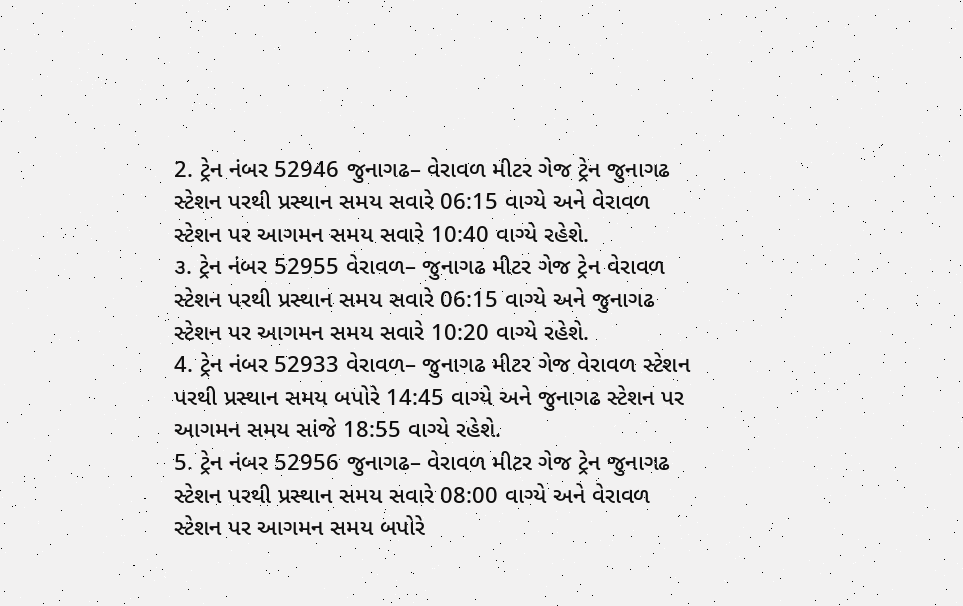2. ટ્રેન નંબર 52946 જુનાગઢ– વેરાવળ મીટર ગેજ ટ્રેન જુનાગઢ સ્ટેશન પરથી પ્રસ્થાન સમય સવારે 06:15 વાગ્યે અને વેરાવળ સ્ટેશન પર આગમન સમય સવારે 10:40 વાગ્યે રહેશે.
૩. ટ્રેન નંબર 52955 વેરાવળ– જુનાગઢ મીટર ગેજ ટ્રેન વેરાવળ સ્ટેશન પરથી પ્રસ્થાન સમય સવારે 06:15 વાગ્યે અને જુનાગઢ સ્ટેશન પર આગમન સમય સવારે 10:20 વાગ્યે રહેશે.
4. ટ્રેન નંબર 52933 વેરાવળ– જુનાગઢ મીટર ગેજ વેરાવળ સ્ટેશન પરથી પ્રસ્થાન સમય બપોરે 14:45 વાગ્યે અને જુનાગઢ સ્ટેશન પર આગમન સમય સાંજે 18:55 વાગ્યે રહેશે.
5. ટ્રેન નંબર 52956 જુનાગઢ– વેરાવળ મીટર ગેજ ટ્રેન જુનાગઢ સ્ટેશન પરથી પ્રસ્થાન સમય સવારે 08:00 વાગ્યે અને વેરાવળ સ્ટેશન પર આગમન સમય બપોરે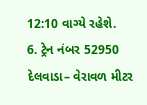12:10 વાગ્યે રહેશે.
6. ટ્રેન નંબર 52950 દેલવાડા– વેરાવળ મીટર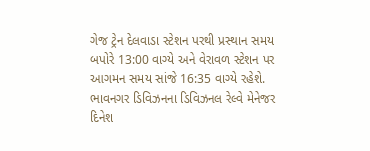ગેજ ટ્રેન દેલવાડા સ્ટેશન પરથી પ્રસ્થાન સમય બપોરે 13:00 વાગ્યે અને વેરાવળ સ્ટેશન પર આગમન સમય સાંજે 16:35 વાગ્યે રહેશે.
ભાવનગર ડિવિઝનના ડિવિઝનલ રેલ્વે મેનેજર દિનેશ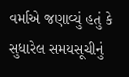વર્માએ જણાવ્યું હતું કે સુધારેલ સમયસૂચીનું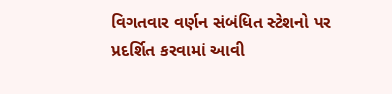વિગતવાર વર્ણન સંબંધિત સ્ટેશનો પર પ્રદર્શિત કરવામાં આવી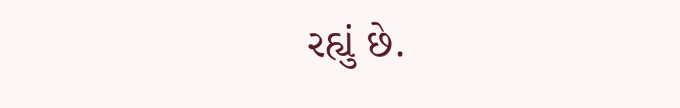રહ્યું છે.